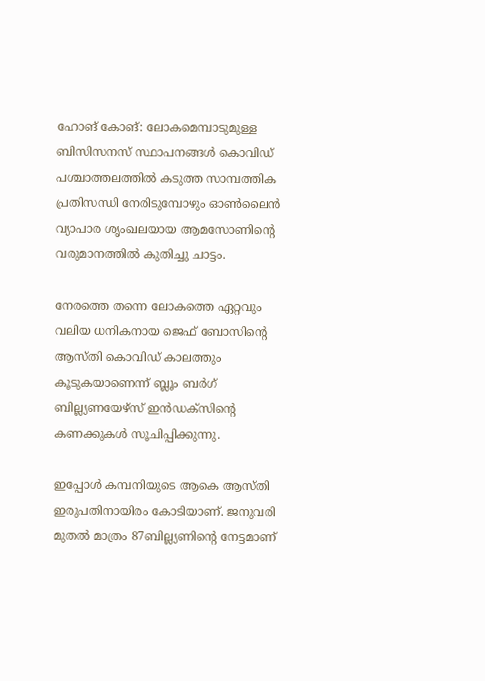ഹോങ് കോങ്: ലോകമെമ്പാടുമുള്ള ബിസിസനസ് സ്ഥാപനങ്ങള്‍ കൊവിഡ് പശ്ചാത്തലത്തില്‍ കടുത്ത സാമ്പത്തിക പ്രതിസന്ധി നേരിടുമ്പോഴും ഓണ്‍ലൈന്‍ വ്യാപാര ശൃംഖലയായ ആമസോണിന്റെ വരുമാനത്തില്‍ കുതിച്ചു ചാട്ടം.

നേരത്തെ തന്നെ ലോകത്തെ ഏറ്റവും വലിയ ധനികനായ ജെഫ് ബോസിന്റെ ആസ്തി കൊവിഡ് കാലത്തും കൂടുകയാണെന്ന് ബ്ലൂം ബര്‍ഗ് ബില്ല്യണയേഴ്‌സ് ഇന്‍ഡക്‌സിന്റെ കണക്കുകള്‍ സൂചിപ്പിക്കുന്നു.

ഇപ്പോള്‍ കമ്പനിയുടെ ആകെ ആസ്തി ഇരുപതിനായിരം കോടിയാണ്. ജനുവരി മുതല്‍ മാത്രം 87ബില്ല്യണിന്റെ നേട്ടമാണ്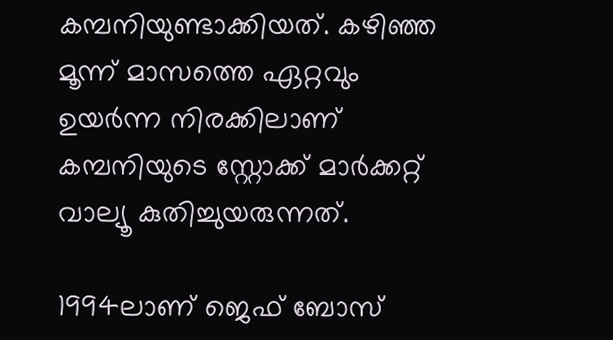കമ്പനിയുണ്ടാക്കിയത്. കഴിഞ്ഞ മൂന്ന് മാസത്തെ ഏറ്റവും ഉയര്‍ന്ന നിരക്കിലാണ് കമ്പനിയുടെ സ്റ്റോക്ക് മാര്‍ക്കറ്റ് വാല്യൂ കുതിച്ചുയരുന്നത്.

1994ലാണ് ജെഫ് ബോസ്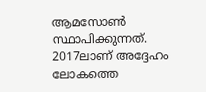ആമസോണ്‍ സ്ഥാപിക്കുന്നത്. 2017ലാണ് അദ്ദേഹം ലോകത്തെ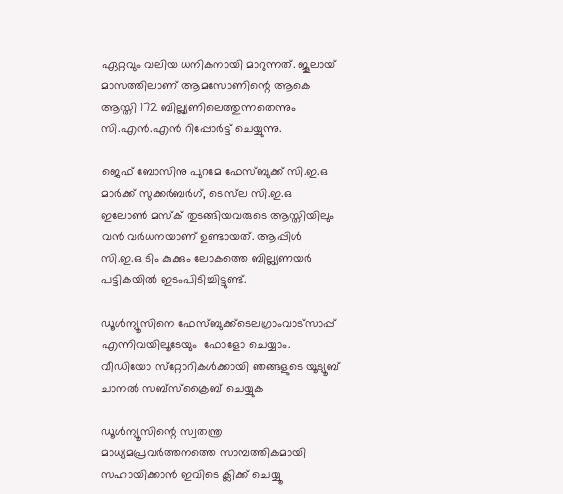ഏറ്റവും വലിയ ധനികനായി മാറുന്നത്. ജൂലായ് മാസത്തിലാണ് ആമസോണിന്റെ ആകെ ആസ്തി 172 ബില്ല്യണിലെത്തുന്നതെന്നും സി.എന്‍.എന്‍ റിപ്പോര്‍ട്ട് ചെയ്യുന്നു.

ജെഫ് ബോസിനു പുറമേ ഫേസ്ബുക്ക് സി.ഇ.ഒ മാര്‍ക്ക് സുക്കര്‍ബര്‍ഗ്, ടെസ്‌ല സി.ഇ.ഒ ഇലോണ്‍ മസ്‌ക് തുടങ്ങിയവരുടെ ആസ്തിയിലും വന്‍ വര്‍ധനയാണ് ഉണ്ടായത്. ആപ്പിള്‍ സി.ഇ.ഒ ടിം കുക്കും ലോകത്തെ ബില്ല്യണയര്‍ പട്ടികയില്‍ ഇടംപിടിച്ചിട്ടുണ്ട്.

ഡൂള്‍ന്യൂസിനെ ഫേസ്ബുക്ക്ടെലഗ്രാംവാട്‌സാപ്പ് എന്നിവയിലൂടേയും  ഫോളോ ചെയ്യാം. വീഡിയോ സ്‌റ്റോറികള്‍ക്കായി ഞങ്ങളുടെ യൂട്യൂബ് ചാനല്‍ സബ്‌സ്‌ക്രൈബ് ചെയ്യുക

ഡൂള്‍ന്യൂസിന്റെ സ്വതന്ത്ര മാധ്യമപ്രവര്‍ത്തനത്തെ സാമ്പത്തികമായി സഹായിക്കാന്‍ ഇവിടെ ക്ലിക്ക് ചെയ്യൂ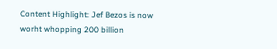Content Highlight: Jef Bezos is now worht whopping 200 billion